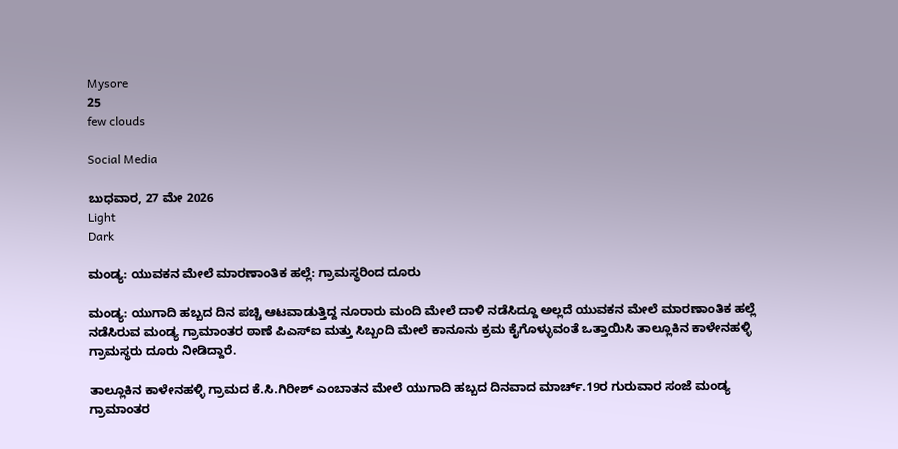Mysore
25
few clouds

Social Media

ಬುಧವಾರ, 27 ಮೇ 2026
Light
Dark

ಮಂಡ್ಯ: ಯುವಕನ ಮೇಲೆ ಮಾರಣಾಂತಿಕ ಹಲ್ಲೆ: ಗ್ರಾಮಸ್ಥರಿಂದ ದೂರು

ಮಂಡ್ಯ: ಯುಗಾದಿ ಹಬ್ಬದ ದಿನ ಪಚ್ಚಿ ಆಟವಾಡುತ್ತಿದ್ದ ನೂರಾರು ಮಂದಿ ಮೇಲೆ ದಾಳಿ ನಡೆಸಿದ್ದೂ ಅಲ್ಲದೆ ಯುವಕನ ಮೇಲೆ ಮಾರಣಾಂತಿಕ ಹಲ್ಲೆ ನಡೆಸಿರುವ ಮಂಡ್ಯ ಗ್ರಾಮಾಂತರ ಠಾಣೆ ಪಿಎಸ್‌ಐ ಮತ್ತು ಸಿಬ್ಬಂದಿ ಮೇಲೆ ಕಾನೂನು ಕ್ರಮ ಕೈಗೊಳ್ಳುವಂತೆ ಒತ್ತಾಯಿಸಿ ತಾಲ್ಲೂಕಿನ ಕಾಳೇನಹಳ್ಳಿ ಗ್ರಾಮಸ್ಥರು ದೂರು ನೀಡಿದ್ದಾರೆ.

ತಾಲ್ಲೂಕಿನ ಕಾಳೇನಹಳ್ಳಿ ಗ್ರಾಮದ ಕೆ.ಸಿ.ಗಿರೀಶ್ ಎಂಬಾತನ ಮೇಲೆ ಯುಗಾದಿ ಹಬ್ಬದ ದಿನವಾದ ಮಾರ್ಚ್.19ರ ಗುರುವಾರ ಸಂಜೆ ಮಂಡ್ಯ ಗ್ರಾಮಾಂತರ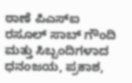ಠಾಣೆ ಪಿಎಸ್‌ಐ ರಸೂಲ್‌ ಸಾಬ್ ಗೌಂದಿ ಮತ್ತು ಸಿಬ್ಬಂದಿಗಳಾದ ಧನಂಜಯ, ಪ್ರಕಾಶ,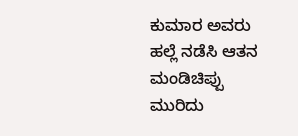ಕುಮಾರ ಅವರು ಹಲ್ಲೆ ನಡೆಸಿ ಆತನ ಮಂಡಿಚಿಪ್ಪು ಮುರಿದು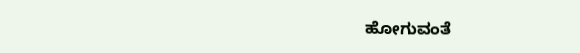ಹೋಗುವಂತೆ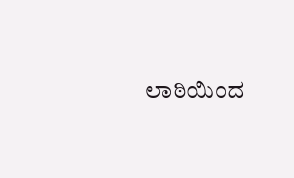ಲಾಠಿಯಿಂದ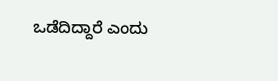ಒಡೆದಿದ್ದಾರೆ ಎಂದು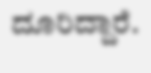ದೂರಿದ್ದಾರೆ.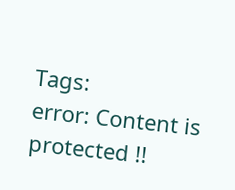Tags:
error: Content is protected !!